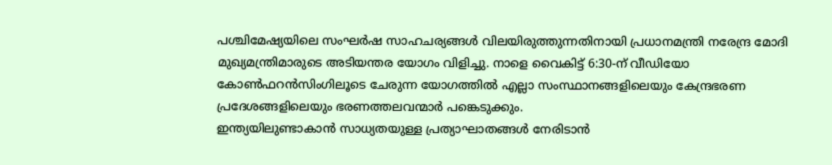പശ്ചിമേഷ്യയിലെ സംഘർഷ സാഹചര്യങ്ങൾ വിലയിരുത്തുന്നതിനായി പ്രധാനമന്ത്രി നരേന്ദ്ര മോദി മുഖ്യമന്ത്രിമാരുടെ അടിയന്തര യോഗം വിളിച്ചു. നാളെ വൈകിട്ട് 6:30-ന് വീഡിയോ കോൺഫറൻസിംഗിലൂടെ ചേരുന്ന യോഗത്തിൽ എല്ലാ സംസ്ഥാനങ്ങളിലെയും കേന്ദ്രഭരണ പ്രദേശങ്ങളിലെയും ഭരണത്തലവന്മാർ പങ്കെടുക്കും.
ഇന്ത്യയിലുണ്ടാകാൻ സാധ്യതയുള്ള പ്രത്യാഘാതങ്ങൾ നേരിടാൻ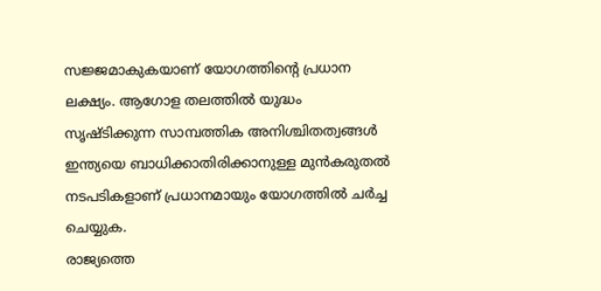സജ്ജമാകുകയാണ് യോഗത്തിൻ്റെ പ്രധാന ലക്ഷ്യം. ആഗോള തലത്തിൽ യുദ്ധം സൃഷ്ടിക്കുന്ന സാമ്പത്തിക അനിശ്ചിതത്വങ്ങൾ ഇന്ത്യയെ ബാധിക്കാതിരിക്കാനുള്ള മുൻകരുതൽ നടപടികളാണ് പ്രധാനമായും യോഗത്തിൽ ചർച്ച ചെയ്യുക.
രാജ്യത്തെ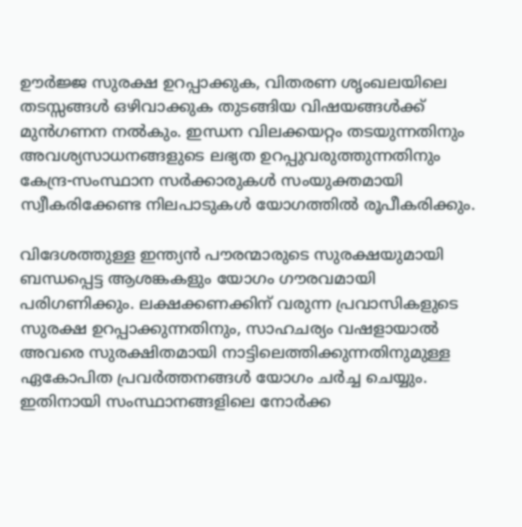ഊർജ്ജ സുരക്ഷ ഉറപ്പാക്കുക, വിതരണ ശൃംഖലയിലെ തടസ്സങ്ങൾ ഒഴിവാക്കുക തുടങ്ങിയ വിഷയങ്ങൾക്ക് മുൻഗണന നൽകും. ഇന്ധന വിലക്കയറ്റം തടയുന്നതിനും അവശ്യസാധനങ്ങളുടെ ലഭ്യത ഉറപ്പുവരുത്തുന്നതിനും കേന്ദ്ര-സംസ്ഥാന സർക്കാരുകൾ സംയുക്തമായി സ്വീകരിക്കേണ്ട നിലപാടുകൾ യോഗത്തിൽ രൂപീകരിക്കും.

വിദേശത്തുള്ള ഇന്ത്യൻ പൗരന്മാരുടെ സുരക്ഷയുമായി ബന്ധപ്പെട്ട ആശങ്കകളും യോഗം ഗൗരവമായി പരിഗണിക്കും. ലക്ഷക്കണക്കിന് വരുന്ന പ്രവാസികളുടെ സുരക്ഷ ഉറപ്പാക്കുന്നതിനും, സാഹചര്യം വഷളായാൽ അവരെ സുരക്ഷിതമായി നാട്ടിലെത്തിക്കുന്നതിനുമുള്ള ഏകോപിത പ്രവർത്തനങ്ങൾ യോഗം ചർച്ച ചെയ്യും. ഇതിനായി സംസ്ഥാനങ്ങളിലെ നോർക്ക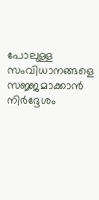പോലുള്ള സംവിധാനങ്ങളെ സജ്ജമാക്കാൻ നിർദ്ദേശം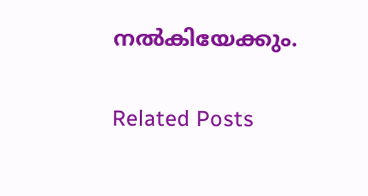നൽകിയേക്കും.

Related Posts